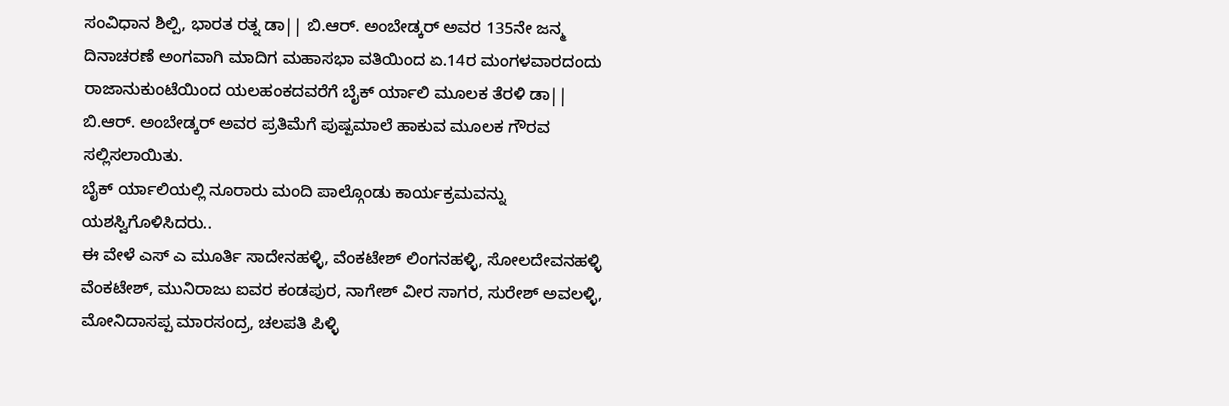ಸಂವಿಧಾನ ಶಿಲ್ಪಿ, ಭಾರತ ರತ್ನ ಡಾ|| ಬಿ.ಆರ್. ಅಂಬೇಡ್ಕರ್ ಅವರ 135ನೇ ಜನ್ಮ ದಿನಾಚರಣೆ ಅಂಗವಾಗಿ ಮಾದಿಗ ಮಹಾಸಭಾ ವತಿಯಿಂದ ಏ.14ರ ಮಂಗಳವಾರದಂದು ರಾಜಾನುಕುಂಟೆಯಿಂದ ಯಲಹಂಕದವರೆಗೆ ಬೈಕ್ ರ್ಯಾಲಿ ಮೂಲಕ ತೆರಳಿ ಡಾ|| ಬಿ.ಆರ್. ಅಂಬೇಡ್ಕರ್ ಅವರ ಪ್ರತಿಮೆಗೆ ಪುಷ್ಪಮಾಲೆ ಹಾಕುವ ಮೂಲಕ ಗೌರವ ಸಲ್ಲಿಸಲಾಯಿತು.
ಬೈಕ್ ರ್ಯಾಲಿಯಲ್ಲಿ ನೂರಾರು ಮಂದಿ ಪಾಲ್ಗೊಂಡು ಕಾರ್ಯಕ್ರಮವನ್ನು ಯಶಸ್ವಿಗೊಳಿಸಿದರು..
ಈ ವೇಳೆ ಎಸ್ ಎ ಮೂರ್ತಿ ಸಾದೇನಹಳ್ಳಿ, ವೆಂಕಟೇಶ್ ಲಿಂಗನಹಳ್ಳಿ, ಸೋಲದೇವನಹಳ್ಳಿ ವೆಂಕಟೇಶ್, ಮುನಿರಾಜು ಐವರ ಕಂಡಪುರ, ನಾಗೇಶ್ ವೀರ ಸಾಗರ, ಸುರೇಶ್ ಅವಲಳ್ಳಿ, ಮೋನಿದಾಸಪ್ಪ ಮಾರಸಂದ್ರ, ಚಲಪತಿ ಪಿಳ್ಳಿ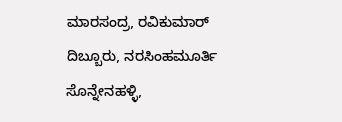ಮಾರಸಂದ್ರ, ರವಿಕುಮಾರ್ ದಿಬ್ಬೂರು, ನರಸಿಂಹಮೂರ್ತಿ ಸೊನ್ನೇನಹಳ್ಳಿ,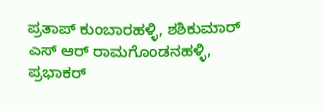ಪ್ರತಾಪ್ ಕುಂಬಾರಹಳ್ಳಿ, ಶಶಿಕುಮಾರ್ ಎಸ್ ಆರ್ ರಾಮಗೊಂಡನಹಳ್ಳಿ, ಪ್ರಭಾಕರ್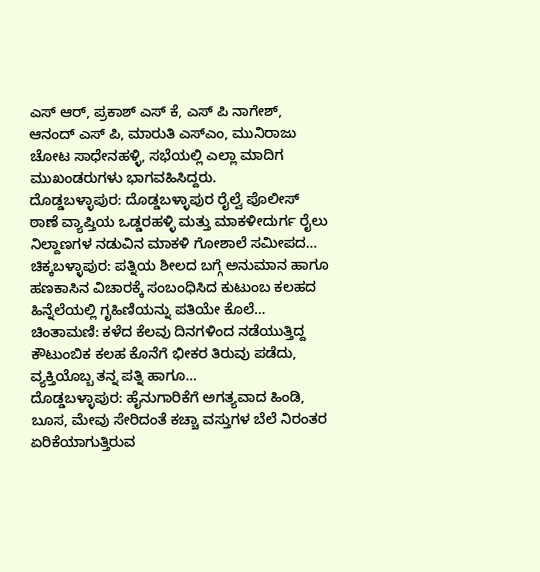ಎಸ್ ಆರ್, ಪ್ರಕಾಶ್ ಎಸ್ ಕೆ, ಎಸ್ ಪಿ ನಾಗೇಶ್, ಆನಂದ್ ಎಸ್ ಪಿ, ಮಾರುತಿ ಎಸ್ಎಂ, ಮುನಿರಾಜು ಚೋಟ ಸಾಧೇನಹಳ್ಳಿ, ಸಭೆಯಲ್ಲಿ ಎಲ್ಲಾ ಮಾದಿಗ ಮುಖಂಡರುಗಳು ಭಾಗವಹಿಸಿದ್ದರು.
ದೊಡ್ಡಬಳ್ಳಾಪುರ: ದೊಡ್ಡಬಳ್ಳಾಪುರ ರೈಲ್ವೆ ಪೊಲೀಸ್ ಠಾಣೆ ವ್ಯಾಪ್ತಿಯ ಒಡ್ಡರಹಳ್ಳಿ ಮತ್ತು ಮಾಕಳೀದುರ್ಗ ರೈಲು ನಿಲ್ದಾಣಗಳ ನಡುವಿನ ಮಾಕಳಿ ಗೋಶಾಲೆ ಸಮೀಪದ…
ಚಿಕ್ಕಬಳ್ಳಾಪುರ: ಪತ್ನಿಯ ಶೀಲದ ಬಗ್ಗೆ ಅನುಮಾನ ಹಾಗೂ ಹಣಕಾಸಿನ ವಿಚಾರಕ್ಕೆ ಸಂಬಂಧಿಸಿದ ಕುಟುಂಬ ಕಲಹದ ಹಿನ್ನೆಲೆಯಲ್ಲಿ ಗೃಹಿಣಿಯನ್ನು ಪತಿಯೇ ಕೊಲೆ…
ಚಿಂತಾಮಣಿ: ಕಳೆದ ಕೆಲವು ದಿನಗಳಿಂದ ನಡೆಯುತ್ತಿದ್ದ ಕೌಟುಂಬಿಕ ಕಲಹ ಕೊನೆಗೆ ಭೀಕರ ತಿರುವು ಪಡೆದು, ವ್ಯಕ್ತಿಯೊಬ್ಬ ತನ್ನ ಪತ್ನಿ ಹಾಗೂ…
ದೊಡ್ಡಬಳ್ಳಾಪುರ: ಹೈನುಗಾರಿಕೆಗೆ ಅಗತ್ಯವಾದ ಹಿಂಡಿ, ಬೂಸ, ಮೇವು ಸೇರಿದಂತೆ ಕಚ್ಚಾ ವಸ್ತುಗಳ ಬೆಲೆ ನಿರಂತರ ಏರಿಕೆಯಾಗುತ್ತಿರುವ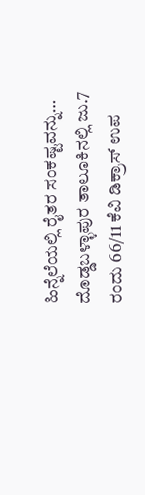ಹಿನ್ನೆಲೆಯಲ್ಲಿ ರೈತರ ಸಂಕಷ್ಟವನ್ನು…
ದೊಡ್ಡಬಳ್ಳಾಪುರ ತಾಲೂಕಿನಲ್ಲಿ ಜು.7 ರಂದು 66/11 ಕೆವಿ ಡಿಕ್ರಾಸ್ ಉಪ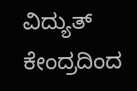ವಿದ್ಯುತ್ ಕೇಂದ್ರದಿಂದ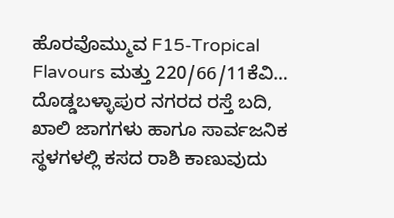ಹೊರವೊಮ್ಮುವ F15-Tropical Flavours ಮತ್ತು 220/66/11ಕೆವಿ…
ದೊಡ್ಡಬಳ್ಳಾಪುರ ನಗರದ ರಸ್ತೆ ಬದಿ, ಖಾಲಿ ಜಾಗಗಳು ಹಾಗೂ ಸಾರ್ವಜನಿಕ ಸ್ಥಳಗಳಲ್ಲಿ ಕಸದ ರಾಶಿ ಕಾಣುವುದು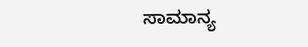ಸಾಮಾನ್ಯ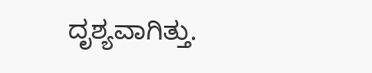ದೃಶ್ಯವಾಗಿತ್ತು.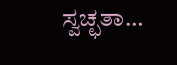ಸ್ವಚ್ಛತಾ…